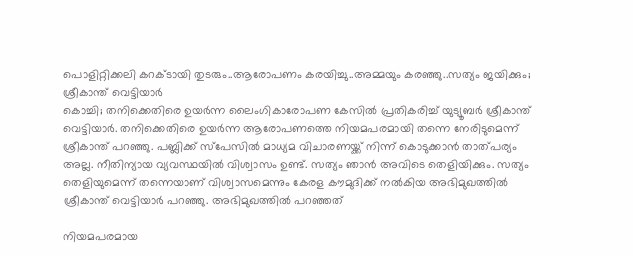പൊളിറ്റിക്കലി കറക്ടായി തുടരും..ആരോപണം കരയിച്ചു..അമ്മയും കരഞ്ഞു..സത്യം ജയിക്കും; ശ്രീകാന്ത് വെട്ടിയാർ
കൊച്ചി; തനിക്കെതിരെ ഉയർന്ന ലൈംഗികാരോപണ കേസിൽ പ്രതികരിച്ച് യുട്യൂബർ ശ്രീകാന്ത് വെട്ടിയാർ. തനിക്കെതിരെ ഉയർന്ന ആരോപണത്തെ നിയമപരമായി തന്നെ നേരിടുമെന്ന് ശ്രീകാന്ത് പറഞ്ഞു. പബ്ലിക്ക് സ്പേസിൽ മാധ്യമ വിചാരണയ്ക്ക് നിന്ന് കൊടുക്കാൻ താത്പര്യം അല്ല. നീതിന്യായ വ്യവസ്ഥയിൽ വിശ്വാസം ഉണ്ട്. സത്യം ഞാൻ അവിടെ തെളിയിക്കും. സത്യം തെളിയുമെന്ന് തന്നെയാണ് വിശ്വാസമെന്നും കേരള കൗമുദിക്ക് നൽകിയ അഭിമുഖത്തിൽ ശ്രീകാന്ത് വെട്ടിയാർ പറഞ്ഞു. അഭിമുഖത്തിൽ പറഞ്ഞത്

നിയമപരമായ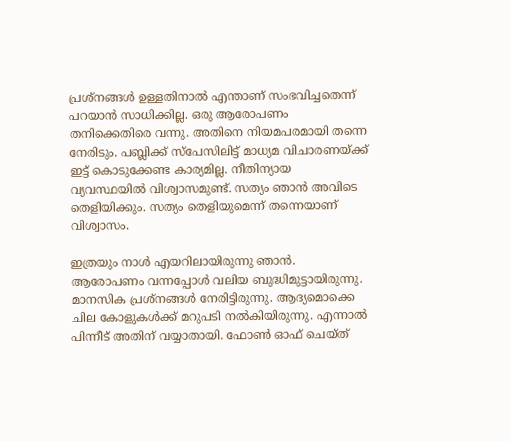പ്രശ്നങ്ങൾ ഉള്ളതിനാൽ എന്താണ് സംഭവിച്ചതെന്ന് പറയാൻ സാധിക്കില്ല. ഒരു ആരോപണം തനിക്കെതിരെ വന്നു. അതിനെ നിയമപരമായി തന്നെ നേരിടും. പബ്ലിക്ക് സ്പേസിലിട്ട് മാധ്യമ വിചാരണയ്ക്ക് ഇട്ട് കൊടുക്കേണ്ട കാര്യമില്ല. നീതിന്യായ വ്യവസ്ഥയിൽ വിശ്വാസമുണ്ട്. സത്യം ഞാൻ അവിടെ തെളിയിക്കും. സത്യം തെളിയുമെന്ന് തന്നെയാണ് വിശ്വാസം.

ഇത്രയും നാൾ എയറിലായിരുന്നു ഞാൻ. ആരോപണം വന്നപ്പോൾ വലിയ ബുദ്ധിമുട്ടായിരുന്നു. മാനസിക പ്രശ്നങ്ങൾ നേരിട്ടിരുന്നു. ആദ്യമൊക്കെ ചില കോളുകൾക്ക് മറുപടി നൽകിയിരുന്നു. എന്നാൽ പിന്നീട് അതിന് വയ്യാതായി. ഫോൺ ഓഫ് ചെയ്ത്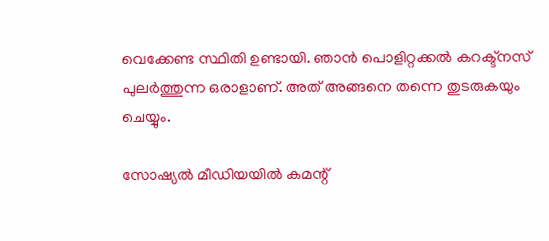വെക്കേണ്ട സ്ഥിതി ഉണ്ടായി. ഞാൻ പൊളിറ്റക്കൽ കറക്ട്നസ് പുലർത്തുന്ന ഒരാളാണ്. അത് അങ്ങനെ തന്നെ തുടരുകയും ചെയ്യും.

സോഷ്യൽ മീഡിയയിൽ കമന്റ്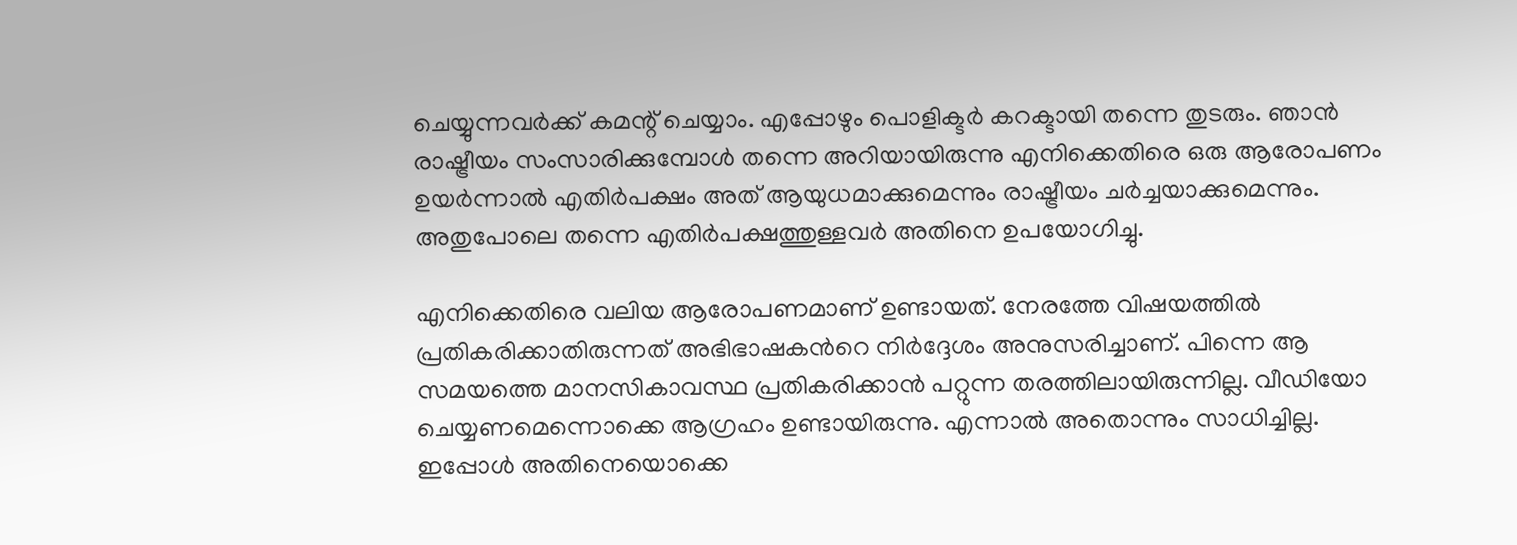ചെയ്യുന്നവർക്ക് കമന്റ് ചെയ്യാം. എപ്പോഴും പൊളിക്ടർ കറക്ടായി തന്നെ തുടരും. ഞാൻ രാഷ്ട്രീയം സംസാരിക്കുമ്പോൾ തന്നെ അറിയായിരുന്നു എനിക്കെതിരെ ഒരു ആരോപണം ഉയർന്നാൽ എതിർപക്ഷം അത് ആയുധമാക്കുമെന്നും രാഷ്ട്രീയം ചർച്ചയാക്കുമെന്നും. അതുപോലെ തന്നെ എതിർപക്ഷത്തുള്ളവർ അതിനെ ഉപയോഗിച്ചു.

എനിക്കെതിരെ വലിയ ആരോപണമാണ് ഉണ്ടായത്. നേരത്തേ വിഷയത്തിൽ പ്രതികരിക്കാതിരുന്നത് അഭിഭാഷകൻറെ നിർദ്ദേശം അനുസരിച്ചാണ്. പിന്നെ ആ സമയത്തെ മാനസികാവസ്ഥ പ്രതികരിക്കാൻ പറ്റുന്ന തരത്തിലായിരുന്നില്ല. വീഡിയോ ചെയ്യണമെന്നൊക്കെ ആഗ്രഹം ഉണ്ടായിരുന്നു. എന്നാൽ അതൊന്നും സാധിച്ചില്ല. ഇപ്പോൾ അതിനെയൊക്കെ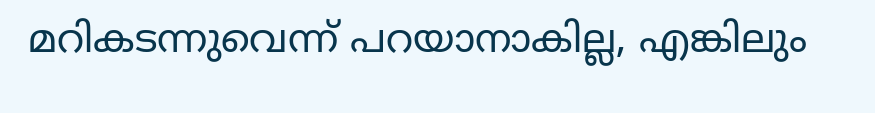മറികടന്നുവെന്ന് പറയാനാകില്ല, എങ്കിലും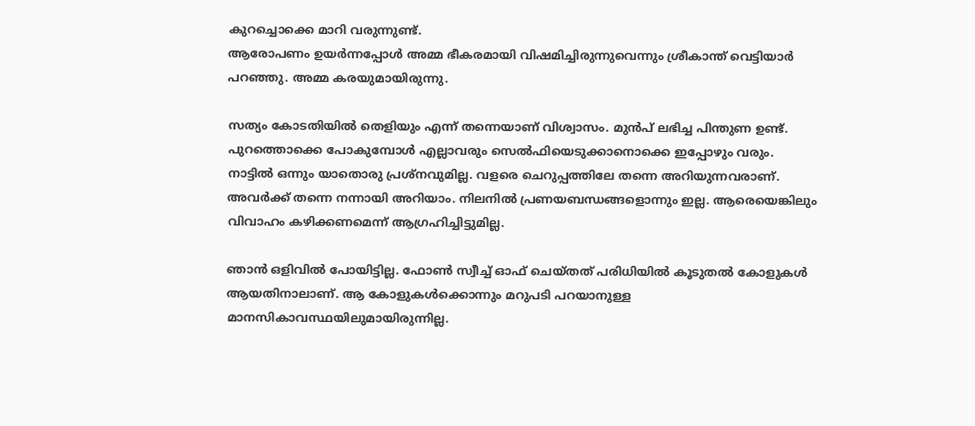കുറച്ചൊക്കെ മാറി വരുന്നുണ്ട്.
ആരോപണം ഉയർന്നപ്പോൾ അമ്മ ഭീകരമായി വിഷമിച്ചിരുന്നുവെന്നും ശ്രീകാന്ത് വെട്ടിയാർ പറഞ്ഞു. അമ്മ കരയുമായിരുന്നു.

സത്യം കോടതിയിൽ തെളിയും എന്ന് തന്നെയാണ് വിശ്വാസം. മുൻപ് ലഭിച്ച പിന്തുണ ഉണ്ട്. പുറത്തൊക്കെ പോകുമ്പോൾ എല്ലാവരും സെൽഫിയെടുക്കാനൊക്കെ ഇപ്പോഴും വരും. നാട്ടിൽ ഒന്നും യാതൊരു പ്രശ്നവുമില്ല. വളരെ ചെറുപ്പത്തിലേ തന്നെ അറിയുന്നവരാണ്. അവർക്ക് തന്നെ നന്നായി അറിയാം. നിലനിൽ പ്രണയബന്ധങ്ങളൊന്നും ഇല്ല. ആരെയെങ്കിലും വിവാഹം കഴിക്കണമെന്ന് ആഗ്രഹിച്ചിട്ടുമില്ല.

ഞാൻ ഒളിവിൽ പോയിട്ടില്ല. ഫോൺ സ്വീച്ച് ഓഫ് ചെയ്തത് പരിധിയിൽ കൂടുതൽ കോളുകൾ ആയതിനാലാണ്. ആ കോളുകൾക്കൊന്നും മറുപടി പറയാനുള്ള മാനസികാവസ്ഥയിലുമായിരുന്നില്ല.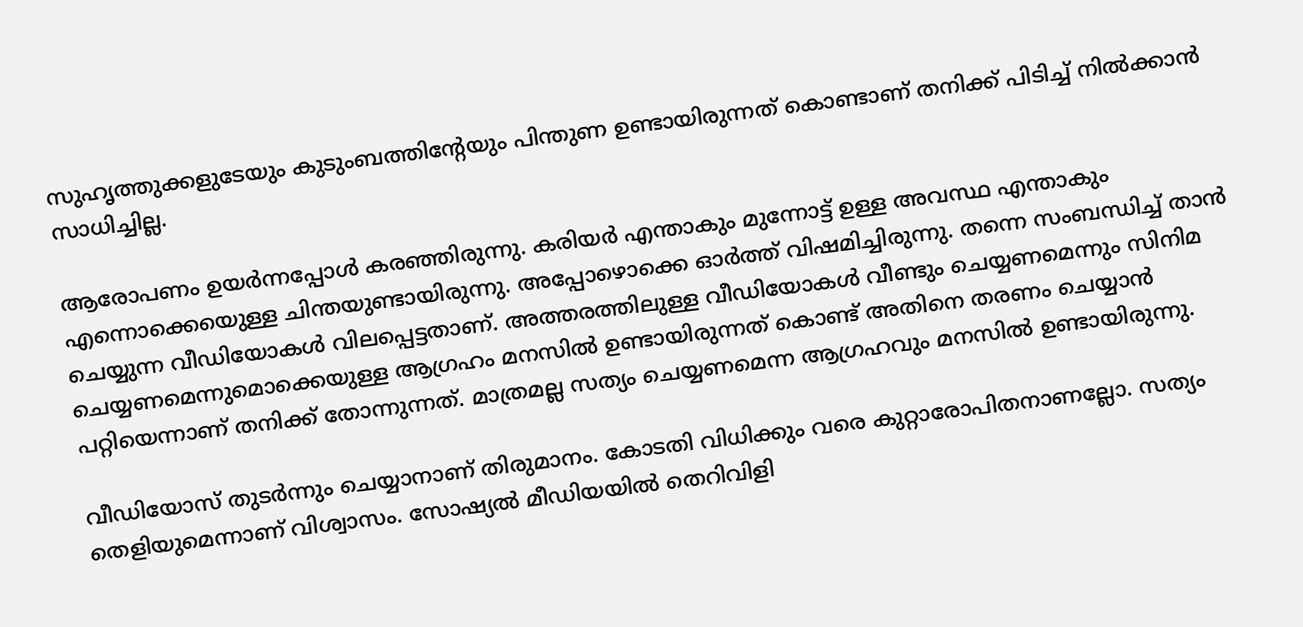സുഹൃത്തുക്കളുടേയും കുടുംബത്തിന്റേയും പിന്തുണ ഉണ്ടായിരുന്നത് കൊണ്ടാണ് തനിക്ക് പിടിച്ച് നിൽക്കാൻ സാധിച്ചില്ല.

ആരോപണം ഉയർന്നപ്പോൾ കരഞ്ഞിരുന്നു. കരിയർ എന്താകും മുന്നോട്ട് ഉള്ള അവസ്ഥ എന്താകും എന്നൊക്കെയെുള്ള ചിന്തയുണ്ടായിരുന്നു. അപ്പോഴൊക്കെ ഓർത്ത് വിഷമിച്ചിരുന്നു. തന്നെ സംബന്ധിച്ച് താൻ ചെയ്യുന്ന വീഡിയോകൾ വിലപ്പെട്ടതാണ്. അത്തരത്തിലുള്ള വീഡിയോകൾ വീണ്ടും ചെയ്യണമെന്നും സിനിമ ചെയ്യണമെന്നുമൊക്കെയുള്ള ആഗ്രഹം മനസിൽ ഉണ്ടായിരുന്നത് കൊണ്ട് അതിനെ തരണം ചെയ്യാൻ പറ്റിയെന്നാണ് തനിക്ക് തോന്നുന്നത്. മാത്രമല്ല സത്യം ചെയ്യണമെന്ന ആഗ്രഹവും മനസിൽ ഉണ്ടായിരുന്നു.

വീഡിയോസ് തുടർന്നും ചെയ്യാനാണ് തിരുമാനം. കോടതി വിധിക്കും വരെ കുറ്റാരോപിതനാണല്ലോ. സത്യം തെളിയുമെന്നാണ് വിശ്വാസം. സോഷ്യൽ മീഡിയയിൽ തെറിവിളി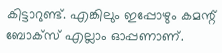കിട്ടാറുണ്ട്. എങ്കിലും ഇപ്പോഴും കമന്റ് ബോക്സ് എല്ലാം ഓപ്പണാണ്.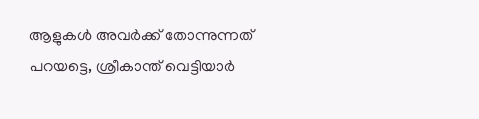ആളുകൾ അവർക്ക് തോന്നുന്നത് പറയട്ടെ, ശ്രീകാന്ത് വെട്ടിയാർ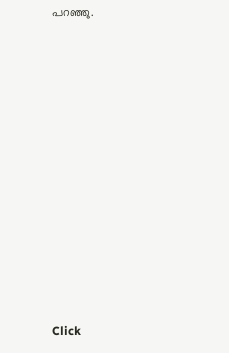പറഞ്ഞു.












Click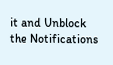it and Unblock the Notifications